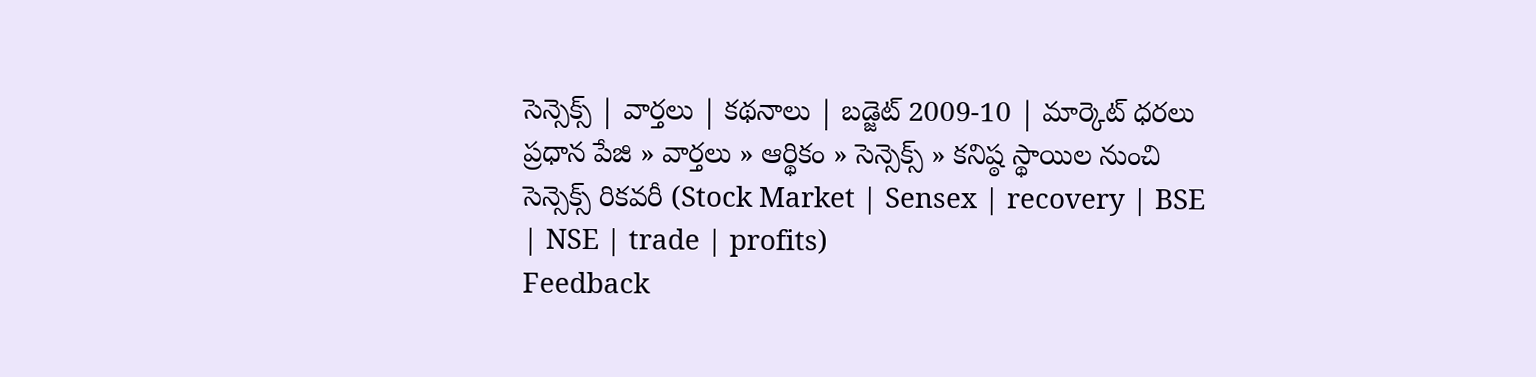సెన్సెక్స్ | వార్తలు | కథనాలు | బడ్జెట్ 2009-10 | మార్కెట్ ధరలు
ప్రధాన పేజి » వార్తలు » ఆర్థికం » సెన్సెక్స్ » కనిష్ఠ స్థాయిల నుంచి సెన్సెక్స్ రికవరీ (Stock Market | Sensex | recovery | BSE | NSE | trade | profits)
Feedback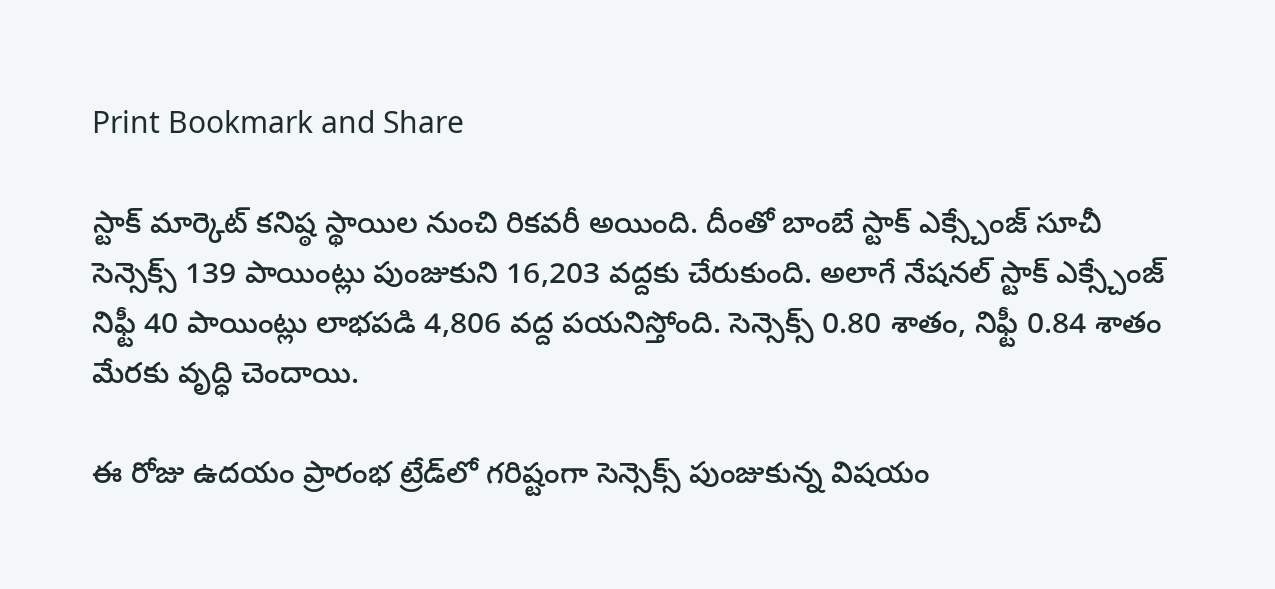Print Bookmark and Share

స్టాక్ మార్కెట్ కనిష్ఠ స్థాయిల నుంచి రికవరీ అయింది. దీంతో బాంబే స్టాక్ ఎక్స్చేంజ్ సూచీ సెన్సెక్స్ 139 పాయింట్లు పుంజుకుని 16,203 వద్దకు చేరుకుంది. అలాగే నేషనల్ స్టాక్ ఎక్స్చేంజ్ నిఫ్టీ 40 పాయింట్లు లాభపడి 4,806 వద్ద పయనిస్తోంది. సెన్సెక్స్ 0.80 శాతం, నిఫ్టీ 0.84 శాతం మేరకు వృద్ధి చెందాయి.

ఈ రోజు ఉదయం ప్రారంభ ట్రేడ్‌లో గరిష్టంగా సెన్సెక్స్ పుంజుకున్న విషయం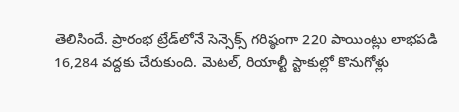తెలిసిందే. ప్రారంభ ట్రేడ్‌లోనే సెన్సెక్స్ గరిష్ఠంగా 220 పాయింట్లు లాభపడి 16,284 వద్దకు చేరుకుంది. మెటల్, రియాల్టీ స్టాకుల్లో కొనుగోళ్లు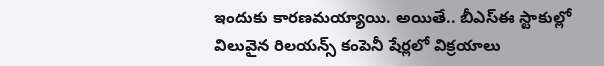ఇందుకు కారణమయ్యాయి. అయితే.. బీఎస్ఈ స్టాకుల్లో విలువైన రిలయన్స్ కంపెనీ షేర్లలో విక్రయాలు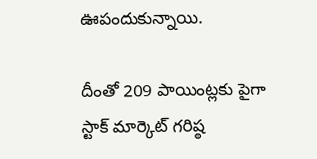ఊపందుకున్నాయి.

దీంతో 209 పాయింట్లకు పైగా స్టాక్ మార్కెట్ గరిష్ఠ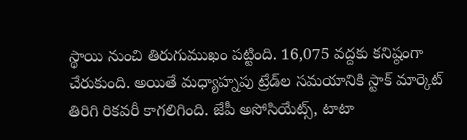స్థాయి నుంచి తిరుగుముఖం పట్టింది. 16,075 వద్దకు కనిష్ఠంగా చేరుకుంది. అయితే మధ్యాహ్నపు ట్రేడ్‌ల సమయానికి స్టాక్ మార్కెట్ తిరిగి రికవరీ కాగలిగింది. జేపీ అసోసియేట్స్, టాటా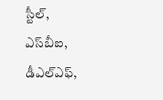స్టీల్, ఎస్‌బీఐ, డీఎల్ఎఫ్,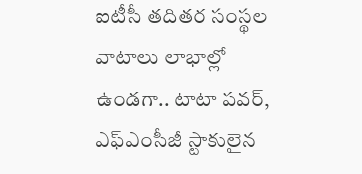ఐటీసీ తదితర సంస్థల వాటాలు లాభాల్లో ఉండగా.. టాటా పవర్, ఎఫ్ఎంసీజీ స్టాకులైన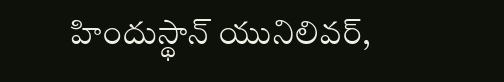హిందుస్థాన్ యునిలివర్,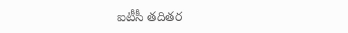ఐటీసీ తదితర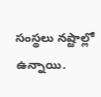సంస్థలు నష్టాల్లో ఉన్నాయి.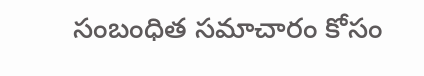సంబంధిత సమాచారం కోసం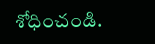శోధించండి.